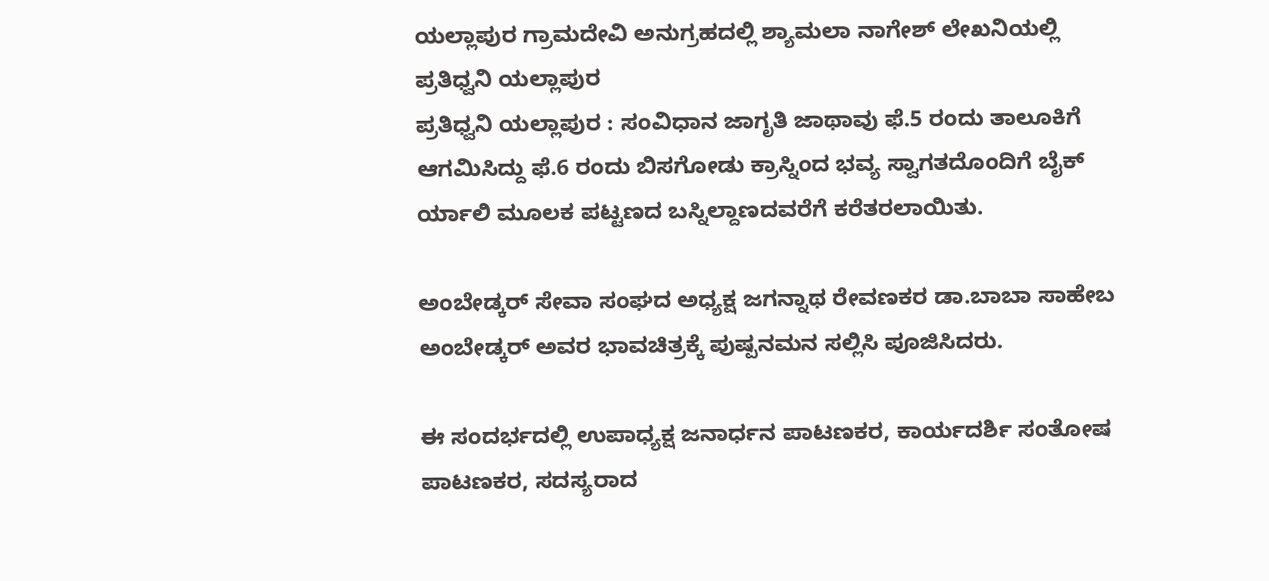ಯಲ್ಲಾಪುರ ಗ್ರಾಮದೇವಿ ಅನುಗ್ರಹದಲ್ಲಿ ಶ್ಯಾಮಲಾ ನಾಗೇಶ್ ಲೇಖನಿಯಲ್ಲಿ ಪ್ರತಿಧ್ವನಿ ಯಲ್ಲಾಪುರ
ಪ್ರತಿಧ್ವನಿ ಯಲ್ಲಾಪುರ : ಸಂವಿಧಾನ ಜಾಗೃತಿ ಜಾಥಾವು ಫೆ.5 ರಂದು ತಾಲೂಕಿಗೆ ಆಗಮಿಸಿದ್ದು ಫೆ.6 ರಂದು ಬಿಸಗೋಡು ಕ್ರಾಸ್ನಿಂದ ಭವ್ಯ ಸ್ವಾಗತದೊಂದಿಗೆ ಬೈಕ್ ರ್ಯಾಲಿ ಮೂಲಕ ಪಟ್ಟಣದ ಬಸ್ನಿಲ್ದಾಣದವರೆಗೆ ಕರೆತರಲಾಯಿತು.

ಅಂಬೇಡ್ಕರ್ ಸೇವಾ ಸಂಘದ ಅಧ್ಯಕ್ಷ ಜಗನ್ನಾಥ ರೇವಣಕರ ಡಾ.ಬಾಬಾ ಸಾಹೇಬ ಅಂಬೇಡ್ಕರ್ ಅವರ ಭಾವಚಿತ್ರಕ್ಕೆ ಪುಷ್ಪನಮನ ಸಲ್ಲಿಸಿ ಪೂಜಿಸಿದರು.

ಈ ಸಂದರ್ಭದಲ್ಲಿ ಉಪಾಧ್ಯಕ್ಷ ಜನಾರ್ಧನ ಪಾಟಣಕರ, ಕಾರ್ಯದರ್ಶಿ ಸಂತೋಷ ಪಾಟಣಕರ, ಸದಸ್ಯರಾದ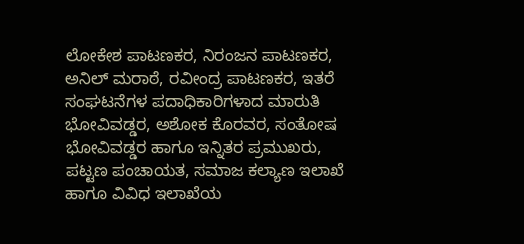ಲೋಕೇಶ ಪಾಟಣಕರ, ನಿರಂಜನ ಪಾಟಣಕರ, ಅನಿಲ್ ಮರಾಠೆ, ರವೀಂದ್ರ ಪಾಟಣಕರ, ಇತರೆ ಸಂಘಟನೆಗಳ ಪದಾಧಿಕಾರಿಗಳಾದ ಮಾರುತಿ ಭೋವಿವಡ್ಡರ, ಅಶೋಕ ಕೊರವರ, ಸಂತೋಷ ಭೋವಿವಡ್ಡರ ಹಾಗೂ ಇನ್ನಿತರ ಪ್ರಮುಖರು, ಪಟ್ಟಣ ಪಂಚಾಯತ, ಸಮಾಜ ಕಲ್ಯಾಣ ಇಲಾಖೆ ಹಾಗೂ ವಿವಿಧ ಇಲಾಖೆಯ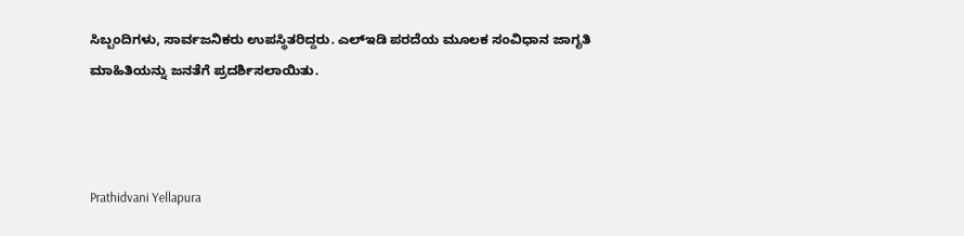ಸಿಬ್ಬಂದಿಗಳು, ಸಾರ್ವಜನಿಕರು ಉಪಸ್ಥಿತರಿದ್ದರು. ಎಲ್ಇಡಿ ಪರದೆಯ ಮೂಲಕ ಸಂವಿಧಾನ ಜಾಗೃತಿ ಮಾಹಿತಿಯನ್ನು ಜನತೆಗೆ ಪ್ರದರ್ಶಿಸಲಾಯಿತು.



Prathidvani Yellapura